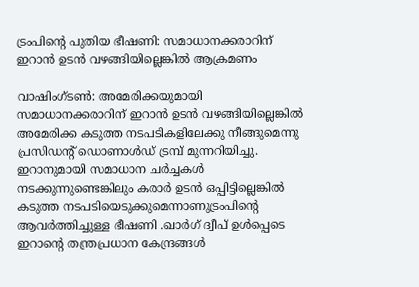ട്രംപിന്റെ പുതിയ ഭീഷണി: സമാധാനക്കരാറിന് ഇറാൻ ഉടൻ വഴങ്ങിയില്ലെങ്കിൽ ആക്രമണം

വാഷിംഗ്ടൺ: അമേരിക്കയുമായി സമാധാനക്കരാറിന് ഇറാൻ ഉടൻ വഴങ്ങിയില്ലെങ്കിൽ അമേരിക്ക കടുത്ത നടപടികളിലേക്കു നീങ്ങുമെന്നു പ്രസിഡന്റ് ഡൊണാൾഡ് ട്രമ്പ് മുന്നറിയിച്ചു.
ഇറാനുമായി സമാധാന ചർച്ചകൾ നടക്കുന്നുണ്ടെങ്കിലും കരാർ ഉടൻ ഒപ്പിട്ടില്ലെങ്കിൽ കടുത്ത നടപടിയെടുക്കുമെന്നാണുട്രംപിന്റെ ആവർത്തിച്ചുള്ള ഭീഷണി .ഖാർഗ് ദ്വീപ് ഉൾപ്പെടെ ഇറാന്റെ തന്ത്രപ്രധാന കേന്ദ്രങ്ങൾ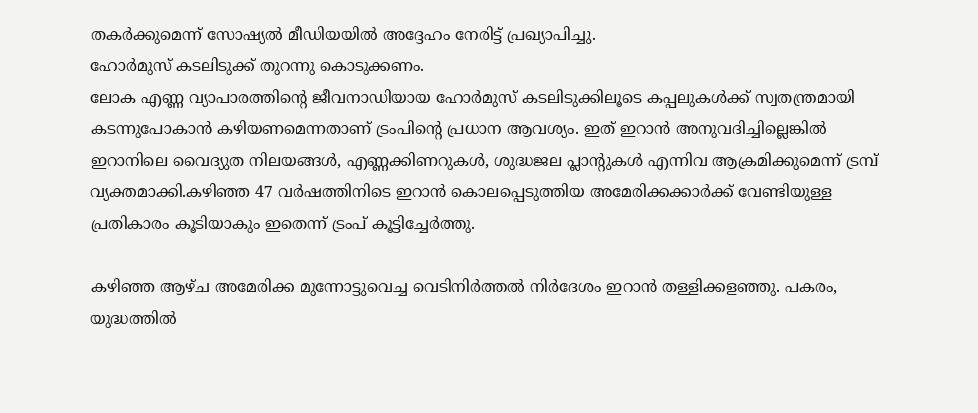തകർക്കുമെന്ന് സോഷ്യൽ മീഡിയയിൽ അദ്ദേഹം നേരിട്ട് പ്രഖ്യാപിച്ചു.
ഹോർമുസ് കടലിടുക്ക് തുറന്നു കൊടുക്കണം.
ലോക എണ്ണ വ്യാപാരത്തിന്റെ ജീവനാഡിയായ ഹോർമുസ് കടലിടുക്കിലൂടെ കപ്പലുകൾക്ക് സ്വതന്ത്രമായി കടന്നുപോകാൻ കഴിയണമെന്നതാണ് ട്രംപിന്റെ പ്രധാന ആവശ്യം. ഇത് ഇറാൻ അനുവദിച്ചില്ലെങ്കിൽ ഇറാനിലെ വൈദ്യുത നിലയങ്ങൾ, എണ്ണക്കിണറുകൾ, ശുദ്ധജല പ്ലാന്റുകൾ എന്നിവ ആക്രമിക്കുമെന്ന് ട്രമ്പ് വ്യക്തമാക്കി.കഴിഞ്ഞ 47 വർഷത്തിനിടെ ഇറാൻ കൊലപ്പെടുത്തിയ അമേരിക്കക്കാർക്ക് വേണ്ടിയുള്ള പ്രതികാരം കൂടിയാകും ഇതെന്ന് ട്രംപ് കൂട്ടിച്ചേർത്തു.

കഴിഞ്ഞ ആഴ്ച അമേരിക്ക മുന്നോട്ടുവെച്ച വെടിനിർത്തൽ നിർദേശം ഇറാൻ തള്ളിക്കളഞ്ഞു. പകരം, യുദ്ധത്തിൽ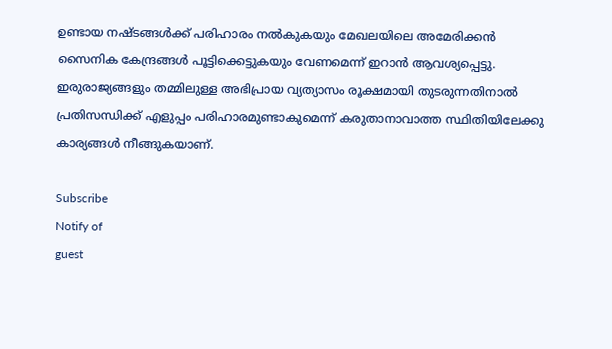ഉണ്ടായ നഷ്ടങ്ങൾക്ക് പരിഹാരം നൽകുകയും മേഖലയിലെ അമേരിക്കൻ സൈനിക കേന്ദ്രങ്ങൾ പൂട്ടിക്കെട്ടുകയും വേണമെന്ന് ഇറാൻ ആവശ്യപ്പെട്ടു. ഇരുരാജ്യങ്ങളും തമ്മിലുള്ള അഭിപ്രായ വ്യത്യാസം രൂക്ഷമായി തുടരുന്നതിനാൽ പ്രതിസന്ധിക്ക് എളുപ്പം പരിഹാരമുണ്ടാകുമെന്ന് കരുതാനാവാത്ത സ്ഥിതിയിലേക്കു കാര്യങ്ങൾ നീങ്ങുകയാണ്.

Subscribe
Notify of
guest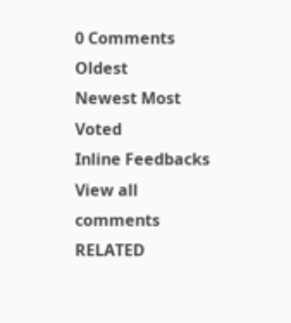0 Comments
Oldest
Newest Most Voted
Inline Feedbacks
View all comments
RELATED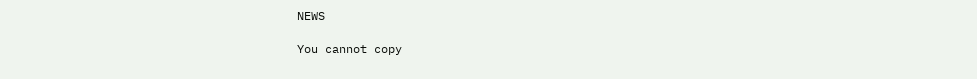NEWS

You cannot copy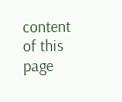content of this page